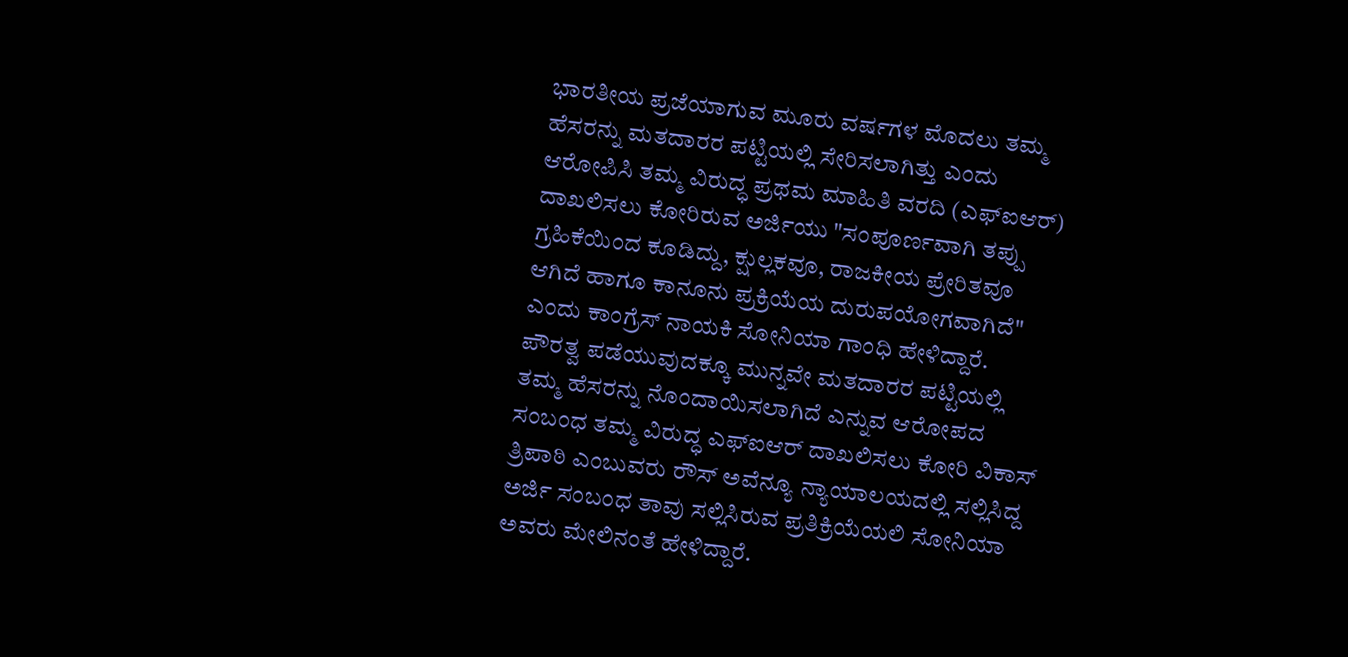ಭಾರತೀಯ ಪ್ರಜೆಯಾಗುವ ಮೂರು ವರ್ಷಗಳ ಮೊದಲು ತಮ್ಮ ಹೆಸರನ್ನು ಮತದಾರರ ಪಟ್ಟಿಯಲ್ಲಿ ಸೇರಿಸಲಾಗಿತ್ತು ಎಂದು ಆರೋಪಿಸಿ ತಮ್ಮ ವಿರುದ್ಧ ಪ್ರಥಮ ಮಾಹಿತಿ ವರದಿ (ಎಫ್ಐಆರ್) ದಾಖಲಿಸಲು ಕೋರಿರುವ ಅರ್ಜಿಯು "ಸಂಪೂರ್ಣವಾಗಿ ತಪ್ಪು ಗ್ರಹಿಕೆಯಿಂದ ಕೂಡಿದ್ದು, ಕ್ಷುಲ್ಲಕವೂ, ರಾಜಕೀಯ ಪ್ರೇರಿತವೂ ಆಗಿದೆ ಹಾಗೂ ಕಾನೂನು ಪ್ರಕ್ರಿಯೆಯ ದುರುಪಯೋಗವಾಗಿದೆ" ಎಂದು ಕಾಂಗ್ರೆಸ್ ನಾಯಕಿ ಸೋನಿಯಾ ಗಾಂಧಿ ಹೇಳಿದ್ದಾರೆ.
ಪೌರತ್ವ ಪಡೆಯುವುದಕ್ಕೂ ಮುನ್ನವೇ ಮತದಾರರ ಪಟ್ಟಿಯಲ್ಲಿ ತಮ್ಮ ಹೆಸರನ್ನು ನೊಂದಾಯಿಸಲಾಗಿದೆ ಎನ್ನುವ ಆರೋಪದ ಸಂಬಂಧ ತಮ್ಮ ವಿರುದ್ಧ ಎಫ್ಐಆರ್ ದಾಖಲಿಸಲು ಕೋರಿ ವಿಕಾಸ್ ತ್ರಿಪಾಠಿ ಎಂಬುವರು ರೌಸ್ ಅವೆನ್ಯೂ ನ್ಯಾಯಾಲಯದಲ್ಲಿ ಸಲ್ಲಿಸಿದ್ದ ಅರ್ಜಿ ಸಂಬಂಧ ತಾವು ಸಲ್ಲಿಸಿರುವ ಪ್ರತಿಕ್ರಿಯೆಯಲಿ ಸೋನಿಯಾ ಅವರು ಮೇಲಿನಂತೆ ಹೇಳಿದ್ದಾರೆ.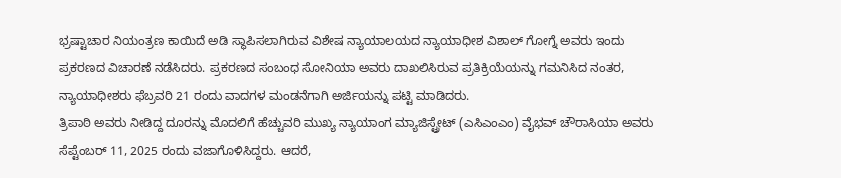ಭ್ರಷ್ಟಾಚಾರ ನಿಯಂತ್ರಣ ಕಾಯಿದೆ ಅಡಿ ಸ್ಥಾಪಿಸಲಾಗಿರುವ ವಿಶೇಷ ನ್ಯಾಯಾಲಯದ ನ್ಯಾಯಾಧೀಶ ವಿಶಾಲ್ ಗೋಗ್ನೆ ಅವರು ಇಂದು ಪ್ರಕರಣದ ವಿಚಾರಣೆ ನಡೆಸಿದರು. ಪ್ರಕರಣದ ಸಂಬಂಧ ಸೋನಿಯಾ ಅವರು ದಾಖಲಿಸಿರುವ ಪ್ರತಿಕ್ರಿಯೆಯನ್ನು ಗಮನಿಸಿದ ನಂತರ, ನ್ಯಾಯಾಧೀಶರು ಫೆಬ್ರವರಿ 21 ರಂದು ವಾದಗಳ ಮಂಡನೆಗಾಗಿ ಅರ್ಜಿಯನ್ನು ಪಟ್ಟಿ ಮಾಡಿದರು.
ತ್ರಿಪಾಠಿ ಅವರು ನೀಡಿದ್ದ ದೂರನ್ನು ಮೊದಲಿಗೆ ಹೆಚ್ಚುವರಿ ಮುಖ್ಯ ನ್ಯಾಯಾಂಗ ಮ್ಯಾಜಿಸ್ಟ್ರೇಟ್ (ಎಸಿಎಂಎಂ) ವೈಭವ್ ಚೌರಾಸಿಯಾ ಅವರು ಸೆಪ್ಟೆಂಬರ್ 11, 2025 ರಂದು ವಜಾಗೊಳಿಸಿದ್ದರು. ಆದರೆ,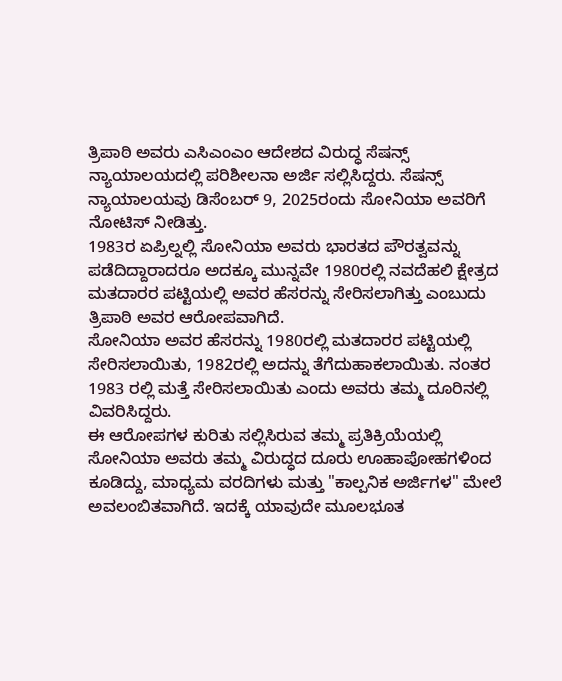ತ್ರಿಪಾಠಿ ಅವರು ಎಸಿಎಂಎಂ ಆದೇಶದ ವಿರುದ್ಧ ಸೆಷನ್ಸ್ ನ್ಯಾಯಾಲಯದಲ್ಲಿ ಪರಿಶೀಲನಾ ಅರ್ಜಿ ಸಲ್ಲಿಸಿದ್ದರು. ಸೆಷನ್ಸ್ ನ್ಯಾಯಾಲಯವು ಡಿಸೆಂಬರ್ 9, 2025ರಂದು ಸೋನಿಯಾ ಅವರಿಗೆ ನೋಟಿಸ್ ನೀಡಿತ್ತು.
1983ರ ಏಪ್ರಿಲ್ನಲ್ಲಿ ಸೋನಿಯಾ ಅವರು ಭಾರತದ ಪೌರತ್ವವನ್ನು ಪಡೆದಿದ್ದಾರಾದರೂ ಅದಕ್ಕೂ ಮುನ್ನವೇ 1980ರಲ್ಲಿ ನವದೆಹಲಿ ಕ್ಷೇತ್ರದ ಮತದಾರರ ಪಟ್ಟಿಯಲ್ಲಿ ಅವರ ಹೆಸರನ್ನು ಸೇರಿಸಲಾಗಿತ್ತು ಎಂಬುದು ತ್ರಿಪಾಠಿ ಅವರ ಆರೋಪವಾಗಿದೆ.
ಸೋನಿಯಾ ಅವರ ಹೆಸರನ್ನು 1980ರಲ್ಲಿ ಮತದಾರರ ಪಟ್ಟಿಯಲ್ಲಿ ಸೇರಿಸಲಾಯಿತು, 1982ರಲ್ಲಿ ಅದನ್ನು ತೆಗೆದುಹಾಕಲಾಯಿತು. ನಂತರ 1983 ರಲ್ಲಿ ಮತ್ತೆ ಸೇರಿಸಲಾಯಿತು ಎಂದು ಅವರು ತಮ್ಮ ದೂರಿನಲ್ಲಿ ವಿವರಿಸಿದ್ದರು.
ಈ ಆರೋಪಗಳ ಕುರಿತು ಸಲ್ಲಿಸಿರುವ ತಮ್ಮ ಪ್ರತಿಕ್ರಿಯೆಯಲ್ಲಿ ಸೋನಿಯಾ ಅವರು ತಮ್ಮ ವಿರುದ್ಧದ ದೂರು ಊಹಾಪೋಹಗಳಿಂದ ಕೂಡಿದ್ದು, ಮಾಧ್ಯಮ ವರದಿಗಳು ಮತ್ತು "ಕಾಲ್ಪನಿಕ ಅರ್ಜಿಗಳ" ಮೇಲೆ ಅವಲಂಬಿತವಾಗಿದೆ. ಇದಕ್ಕೆ ಯಾವುದೇ ಮೂಲಭೂತ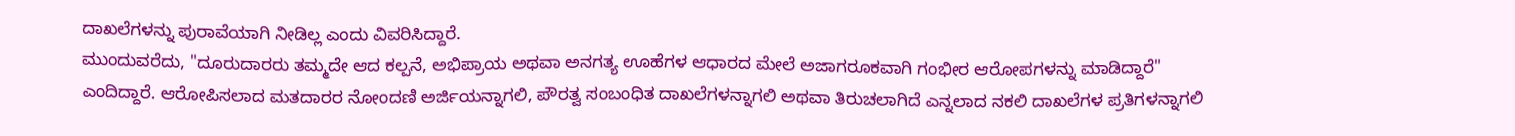ದಾಖಲೆಗಳನ್ನು ಪುರಾವೆಯಾಗಿ ನೀಡಿಲ್ಲ ಎಂದು ವಿವರಿಸಿದ್ದಾರೆ.
ಮುಂದುವರೆದು, "ದೂರುದಾರರು ತಮ್ಮದೇ ಆದ ಕಲ್ಪನೆ, ಅಭಿಪ್ರಾಯ ಅಥವಾ ಅನಗತ್ಯ ಊಹೆಗಳ ಆಧಾರದ ಮೇಲೆ ಅಜಾಗರೂಕವಾಗಿ ಗಂಭೀರ ಆರೋಪಗಳನ್ನು ಮಾಡಿದ್ದಾರೆ" ಎಂದಿದ್ದಾರೆ. ಆರೋಪಿಸಲಾದ ಮತದಾರರ ನೋಂದಣಿ ಅರ್ಜಿಯನ್ನಾಗಲಿ, ಪೌರತ್ವ ಸಂಬಂಧಿತ ದಾಖಲೆಗಳನ್ನಾಗಲಿ ಅಥವಾ ತಿರುಚಲಾಗಿದೆ ಎನ್ನಲಾದ ನಕಲಿ ದಾಖಲೆಗಳ ಪ್ರತಿಗಳನ್ನಾಗಲಿ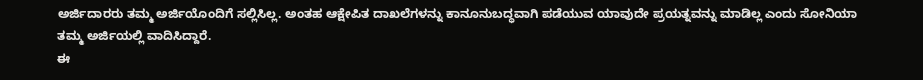ಅರ್ಜಿದಾರರು ತಮ್ಮ ಅರ್ಜಿಯೊಂದಿಗೆ ಸಲ್ಲಿಸಿಲ್ಲ. ಅಂತಹ ಆಕ್ಷೇಪಿತ ದಾಖಲೆಗಳನ್ನು ಕಾನೂನುಬದ್ಧವಾಗಿ ಪಡೆಯುವ ಯಾವುದೇ ಪ್ರಯತ್ನವನ್ನು ಮಾಡಿಲ್ಲ ಎಂದು ಸೋನಿಯಾ ತಮ್ಮ ಅರ್ಜಿಯಲ್ಲಿ ವಾದಿಸಿದ್ದಾರೆ.
ಈ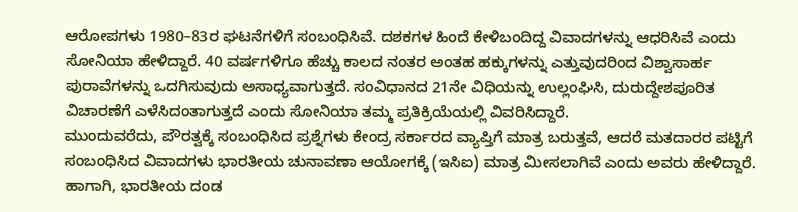ಆರೋಪಗಳು 1980–83ರ ಘಟನೆಗಳಿಗೆ ಸಂಬಂಧಿಸಿವೆ. ದಶಕಗಳ ಹಿಂದೆ ಕೇಳಿಬಂದಿದ್ದ ವಿವಾದಗಳನ್ನು ಆಧರಿಸಿವೆ ಎಂದು ಸೋನಿಯಾ ಹೇಳಿದ್ದಾರೆ. 40 ವರ್ಷಗಳಿಗೂ ಹೆಚ್ಚು ಕಾಲದ ನಂತರ ಅಂತಹ ಹಕ್ಕುಗಳನ್ನು ಎತ್ತುವುದರಿಂದ ವಿಶ್ವಾಸಾರ್ಹ ಪುರಾವೆಗಳನ್ನು ಒದಗಿಸುವುದು ಅಸಾಧ್ಯವಾಗುತ್ತದೆ. ಸಂವಿಧಾನದ 21ನೇ ವಿಧಿಯನ್ನು ಉಲ್ಲಂಘಿಸಿ, ದುರುದ್ದೇಶಪೂರಿತ ವಿಚಾರಣೆಗೆ ಎಳೆಸಿದಂತಾಗುತ್ತದೆ ಎಂದು ಸೋನಿಯಾ ತಮ್ಮ ಪ್ರತಿಕ್ರಿಯೆಯಲ್ಲಿ ವಿವರಿಸಿದ್ದಾರೆ.
ಮುಂದುವರೆದು, ಪೌರತ್ವಕ್ಕೆ ಸಂಬಂಧಿಸಿದ ಪ್ರಶ್ನೆಗಳು ಕೇಂದ್ರ ಸರ್ಕಾರದ ವ್ಯಾಪ್ತಿಗೆ ಮಾತ್ರ ಬರುತ್ತವೆ, ಆದರೆ ಮತದಾರರ ಪಟ್ಟಿಗೆ ಸಂಬಂಧಿಸಿದ ವಿವಾದಗಳು ಭಾರತೀಯ ಚುನಾವಣಾ ಆಯೋಗಕ್ಕೆ (ಇಸಿಐ) ಮಾತ್ರ ಮೀಸಲಾಗಿವೆ ಎಂದು ಅವರು ಹೇಳಿದ್ದಾರೆ.
ಹಾಗಾಗಿ, ಭಾರತೀಯ ದಂಡ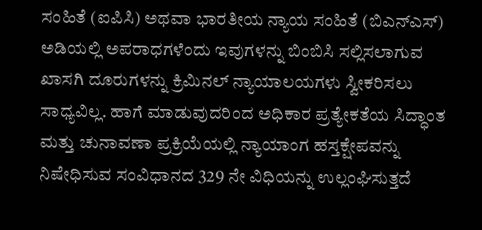ಸಂಹಿತೆ (ಐಪಿಸಿ) ಅಥವಾ ಭಾರತೀಯ ನ್ಯಾಯ ಸಂಹಿತೆ (ಬಿಎನ್ಎಸ್) ಅಡಿಯಲ್ಲಿ ಅಪರಾಧಗಳೆಂದು ಇವುಗಳನ್ನು ಬಿಂಬಿಸಿ ಸಲ್ಲಿಸಲಾಗುವ ಖಾಸಗಿ ದೂರುಗಳನ್ನು ಕ್ರಿಮಿನಲ್ ನ್ಯಾಯಾಲಯಗಳು ಸ್ವೀಕರಿಸಲು ಸಾಧ್ಯವಿಲ್ಲ. ಹಾಗೆ ಮಾಡುವುದರಿಂದ ಅಧಿಕಾರ ಪ್ರತ್ಯೇಕತೆಯ ಸಿದ್ಧಾಂತ ಮತ್ತು ಚುನಾವಣಾ ಪ್ರಕ್ರಿಯೆಯಲ್ಲಿ ನ್ಯಾಯಾಂಗ ಹಸ್ತಕ್ಷೇಪವನ್ನು ನಿಷೇಧಿಸುವ ಸಂವಿಧಾನದ 329 ನೇ ವಿಧಿಯನ್ನು ಉಲ್ಲಂಘಿಸುತ್ತದೆ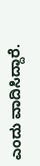ಎಂದು ವಾದಿಸಿದ್ದಾರೆ.